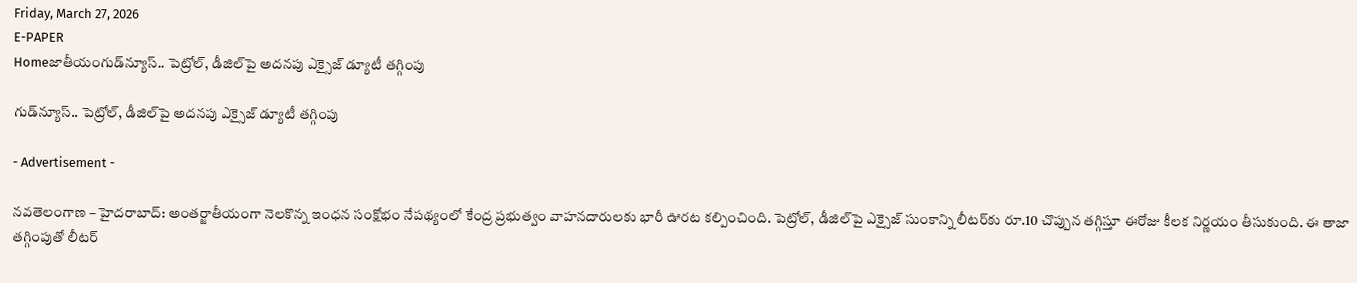Friday, March 27, 2026
E-PAPER
Homeజాతీయంగుడ్‌న్యూస్.. పెట్రోల్, డీజిల్‌పై అదనపు ఎక్సైజ్ డ్యూటీ తగ్గింపు

గుడ్‌న్యూస్.. పెట్రోల్, డీజిల్‌పై అదనపు ఎక్సైజ్ డ్యూటీ తగ్గింపు

- Advertisement -

నవతెలంగాణ – హైదరాబాద్: అంతర్జాతీయంగా నెలకొన్న ఇంధన సంక్షోభం నేపథ్యంలో కేంద్ర ప్రభుత్వం వాహనదారులకు భారీ ఊరట కల్పించింది. పెట్రోల్, డీజిల్‌పై ఎక్సైజ్ సుంకాన్ని లీటర్‌కు రూ.10 చొప్పున తగ్గిస్తూ ఈరోజు కీలక నిర్ణయం తీసుకుంది. ఈ తాజా తగ్గింపుతో లీటర్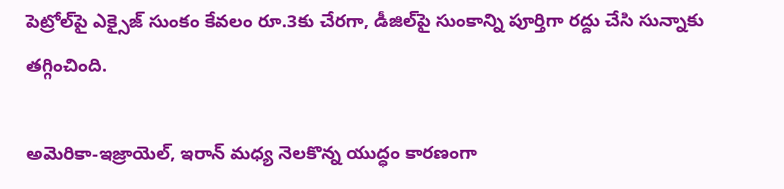పెట్రోల్‌పై ఎక్సైజ్ సుంకం కేవలం రూ.3కు చేరగా, డీజిల్‌పై సుంకాన్ని పూర్తిగా రద్దు చేసి సున్నాకు తగ్గించింది.

అమెరికా-ఇజ్రాయెల్, ఇరాన్ మధ్య నెలకొన్న యుద్ధం కారణంగా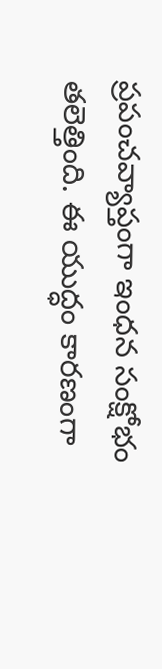ప్రపంచవ్యాప్తంగా ఇంధన సంక్షోభం తలెత్తింది. ఈ యుద్ధం కారణంగా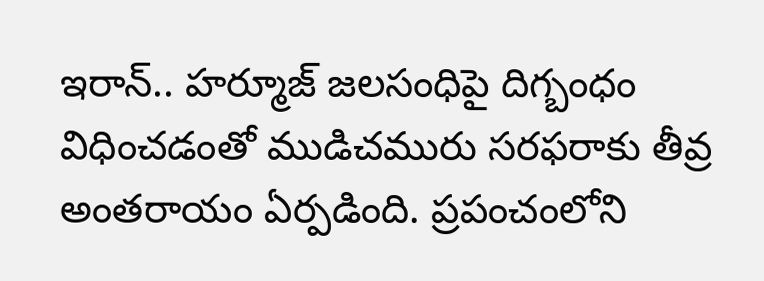ఇరాన్.. హ‌ర్మూజ్ జలసంధిపై దిగ్బంధం విధించడంతో ముడిచమురు సరఫరాకు తీవ్ర అంతరాయం ఏర్పడింది. ప్రపంచంలోని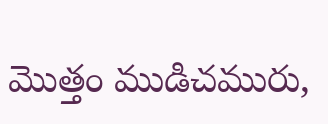మొత్తం ముడిచమురు,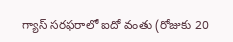గ్యాస్ సరఫరాలో ఐదో వంతు (రోజుకు 20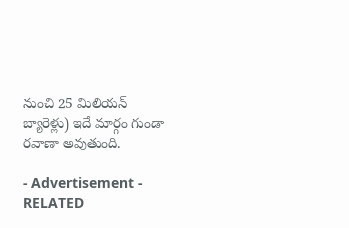నుంచి 25 మిలియన్ బ్యారెళ్లు) ఇదే మార్గం గుండా రవాణా అవుతుంది.

- Advertisement -
RELATED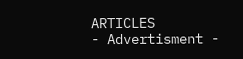ARTICLES
- Advertisment -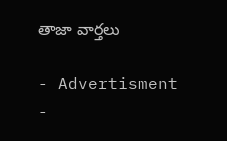తాజా వార్తలు

- Advertisment -